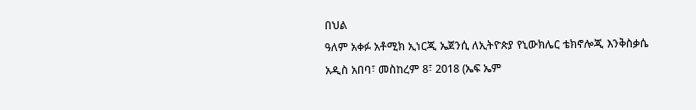በህል
ዓለም አቀፉ አቶሚክ ኢነርጂ ኤጀንሲ ለኢትዮጵያ የኒውክሌር ቴክኖሎጂ እንቅስቃሴ
አዲስ አበባ፣ መስከረም 8፣ 2018 (ኤፍ ኤም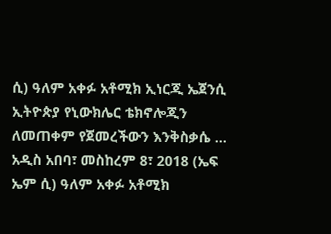ሲ) ዓለም አቀፉ አቶሚክ ኢነርጂ ኤጀንሲ ኢትዮጵያ የኒውክሌር ቴክኖሎጂን ለመጠቀም የጀመረችውን እንቅስቃሴ ...
አዲስ አበባ፣ መስከረም 8፣ 2018 (ኤፍ ኤም ሲ) ዓለም አቀፉ አቶሚክ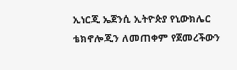ኢነርጂ ኤጀንሲ ኢትዮጵያ የኒውክሌር ቴክኖሎጂን ለመጠቀም የጀመረችውን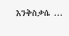እንቅስቃሴ ...